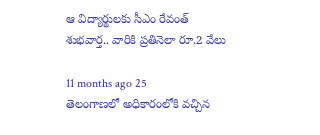ఆ విద్యార్థులకు సీఎం రేవంత్ శుభవార్త.. వారికి ప్రతినెలా రూ.2 వేలు

11 months ago 25
తెలంగాణలో అధికారంలోకి వచ్చిన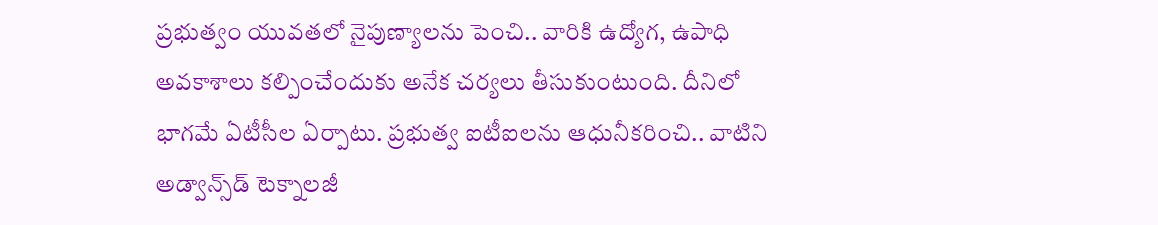ప్రభుత్వం యువతలో నైపుణ్యాలను పెంచి.. వారికి ఉద్యోగ, ఉపాధి అవకాశాలు కల్పించేందుకు అనేక చర్యలు తీసుకుంటుంది. దీనిలో భాగమే ఏటీసీల ఏర్పాటు. ప్రభుత్వ ఐటీఐలను ఆధునీకరించి.. వాటిని అడ్వాన్స్‌డ్ టెక్నాలజీ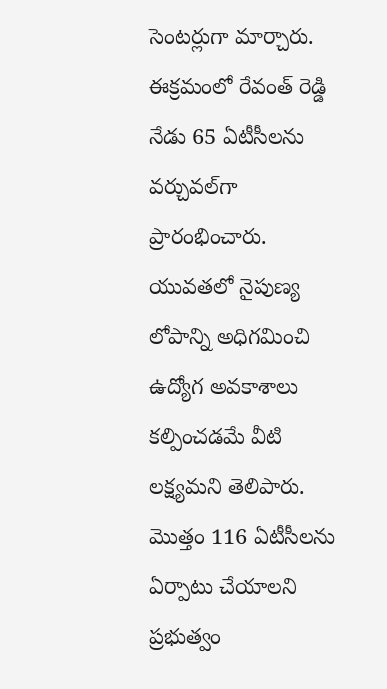సెంటర్లుగా మార్చారు. ఈక్రమంలో రేవంత్ రెడ్డి నేడు 65 ఏటీసీలను వర్చువల్‌గా ప్రారంభించారు. యువతలో నైపుణ్య లోపాన్ని అధిగమించి ఉద్యోగ అవకాశాలు కల్పించడమే వీటి లక్ష్యమని తెలిపారు. మొత్తం 116 ఏటీసీలను ఏర్పాటు చేయాలని ప్రభుత్వం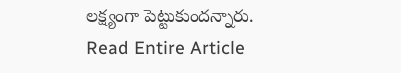లక్ష్యంగా పెట్టుకుందన్నారు.
Read Entire Article